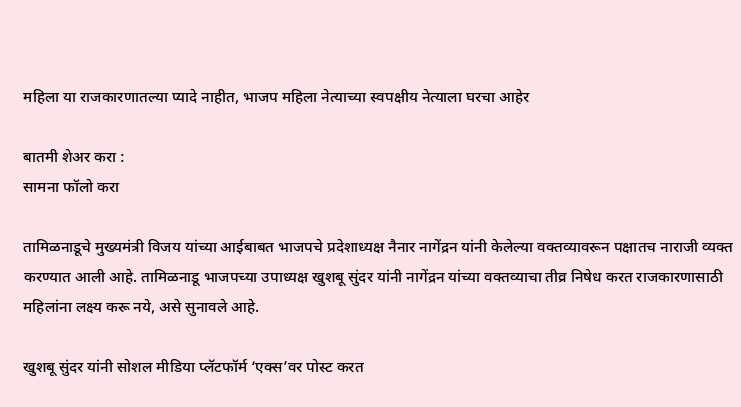महिला या राजकारणातल्या प्यादे नाहीत, भाजप महिला नेत्याच्या स्वपक्षीय नेत्याला घरचा आहेर

बातमी शेअर करा :
सामना फॉलो करा

तामिळनाडूचे मुख्यमंत्री विजय यांच्या आईबाबत भाजपचे प्रदेशाध्यक्ष नैनार नागेंद्रन यांनी केलेल्या वक्तव्यावरून पक्षातच नाराजी व्यक्त करण्यात आली आहे. तामिळनाडू भाजपच्या उपाध्यक्ष खुशबू सुंदर यांनी नागेंद्रन यांच्या वक्तव्याचा तीव्र निषेध करत राजकारणासाठी महिलांना लक्ष्य करू नये, असे सुनावले आहे.

खुशबू सुंदर यांनी सोशल मीडिया प्लॅटफॉर्म ‘एक्स’वर पोस्ट करत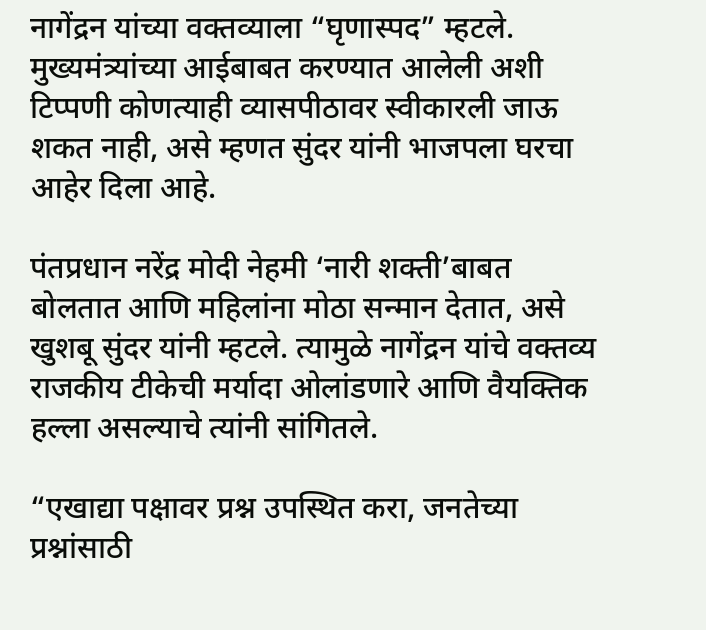नागेंद्रन यांच्या वक्तव्याला “घृणास्पद” म्हटले. मुख्यमंत्र्यांच्या आईबाबत करण्यात आलेली अशी टिप्पणी कोणत्याही व्यासपीठावर स्वीकारली जाऊ शकत नाही, असे म्हणत सुंदर यांनी भाजपला घरचा आहेर दिला आहे.

पंतप्रधान नरेंद्र मोदी नेहमी ‘नारी शक्ती’बाबत बोलतात आणि महिलांना मोठा सन्मान देतात, असे खुशबू सुंदर यांनी म्हटले. त्यामुळे नागेंद्रन यांचे वक्तव्य राजकीय टीकेची मर्यादा ओलांडणारे आणि वैयक्तिक हल्ला असल्याचे त्यांनी सांगितले.

“एखाद्या पक्षावर प्रश्न उपस्थित करा, जनतेच्या प्रश्नांसाठी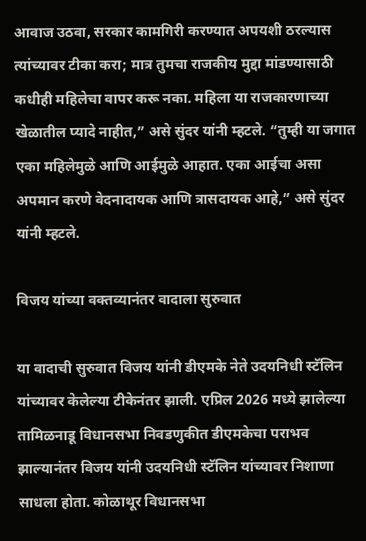आवाज उठवा, सरकार कामगिरी करण्यात अपयशी ठरल्यास त्यांच्यावर टीका करा; मात्र तुमचा राजकीय मुद्दा मांडण्यासाठी कधीही महिलेचा वापर करू नका. महिला या राजकारणाच्या खेळातील प्यादे नाहीत,” असे सुंदर यांनी म्हटले. “तुम्ही या जगात एका महिलेमुळे आणि आईमुळे आहात. एका आईचा असा अपमान करणे वेदनादायक आणि त्रासदायक आहे,” असे सुंदर यांनी म्हटले.

विजय यांच्या वक्तव्यानंतर वादाला सुरुवात

या वादाची सुरुवात विजय यांनी डीएमके नेते उदयनिधी स्टॅलिन यांच्यावर केलेल्या टीकेनंतर झाली. एप्रिल 2026 मध्ये झालेल्या तामिळनाडू विधानसभा निवडणुकीत डीएमकेचा पराभव झाल्यानंतर विजय यांनी उदयनिधी स्टॅलिन यांच्यावर निशाणा साधला होता. कोळाथूर विधानसभा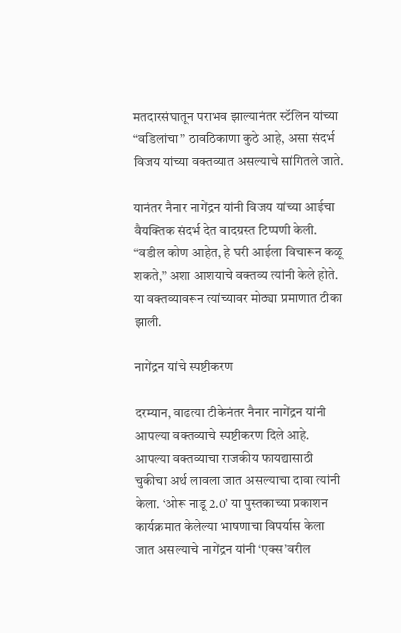मतदारसंघातून पराभव झाल्यानंतर स्टॅलिन यांच्या “वडिलांचा” ठावठिकाणा कुठे आहे, असा संदर्भ विजय यांच्या वक्तव्यात असल्याचे सांगितले जाते.

यानंतर नैनार नागेंद्रन यांनी विजय यांच्या आईचा वैयक्तिक संदर्भ देत वादग्रस्त टिप्पणी केली. “वडील कोण आहेत, हे घरी आईला विचारून कळू शकते,” अशा आशयाचे वक्तव्य त्यांनी केले होते. या वक्तव्यावरून त्यांच्यावर मोठ्या प्रमाणात टीका झाली.

नागेंद्रन यांचे स्पष्टीकरण

दरम्यान, वाढत्या टीकेनंतर नैनार नागेंद्रन यांनी आपल्या वक्तव्याचे स्पष्टीकरण दिले आहे. आपल्या वक्तव्याचा राजकीय फायद्यासाठी चुकीचा अर्थ लावला जात असल्याचा दावा त्यांनी केला. ‘ओरू नाडू 2.0’ या पुस्तकाच्या प्रकाशन कार्यक्रमात केलेल्या भाषणाचा विपर्यास केला जात असल्याचे नागेंद्रन यांनी ‘एक्स’वरील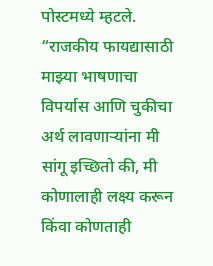पोस्टमध्ये म्हटले.
“राजकीय फायद्यासाठी माझ्या भाषणाचा विपर्यास आणि चुकीचा अर्थ लावणाऱ्यांना मी सांगू इच्छितो की, मी कोणालाही लक्ष्य करून किंवा कोणताही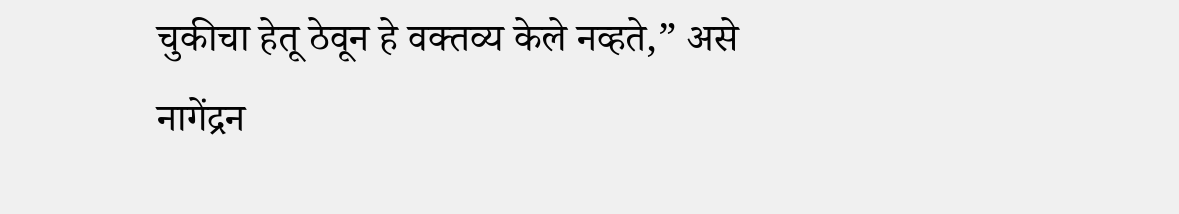चुकीचा हेतू ठेवून हे वक्तव्य केले नव्हते,” असे नागेंद्रन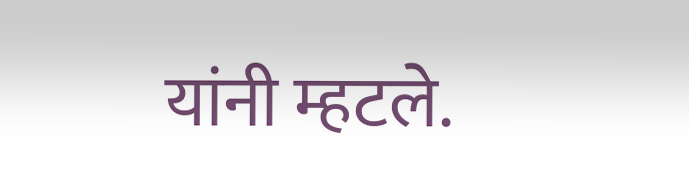यांनी म्हटले.